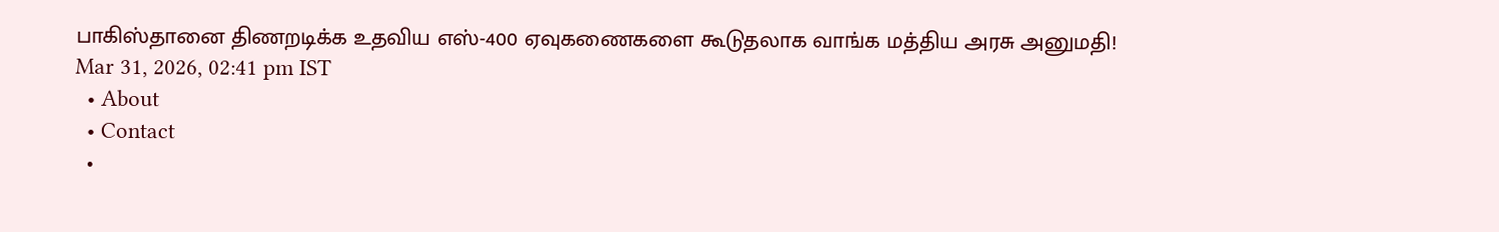பாகிஸ்தானை திணறடிக்க உதவிய எஸ்-400 ஏவுகணைகளை கூடுதலாக வாங்க மத்திய அரசு அனுமதி!
Mar 31, 2026, 02:41 pm IST
  • About
  • Contact
  •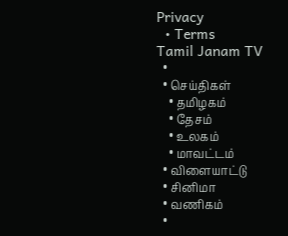Privacy
  • Terms
Tamil Janam TV
  •
  • செய்திகள்
    • தமிழகம்
    • தேசம்
    • உலகம்
    • மாவட்டம்
  • விளையாட்டு
  • சினிமா
  • வணிகம்
  •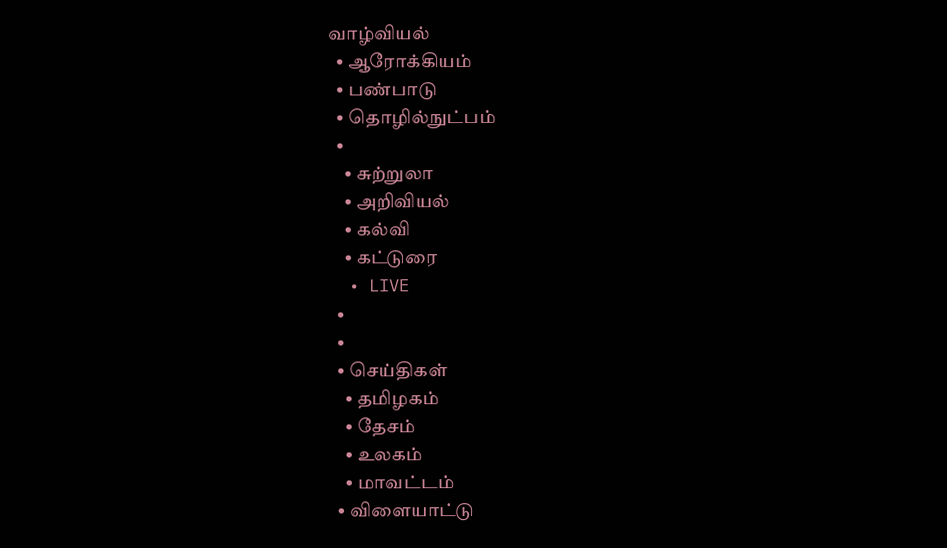வாழ்வியல்
  • ஆரோக்கியம்
  • பண்பாடு
  • தொழில்நுட்பம்
  •
    • சுற்றுலா
    • அறிவியல்
    • கல்வி
    • கட்டுரை
  • LIVE
  •
  •
  • செய்திகள்
    • தமிழகம்
    • தேசம்
    • உலகம்
    • மாவட்டம்
  • விளையாட்டு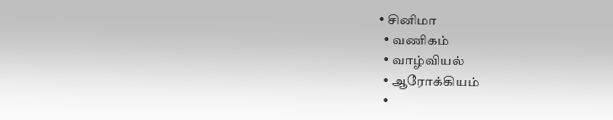• சினிமா
  • வணிகம்
  • வாழ்வியல்
  • ஆரோக்கியம்
  •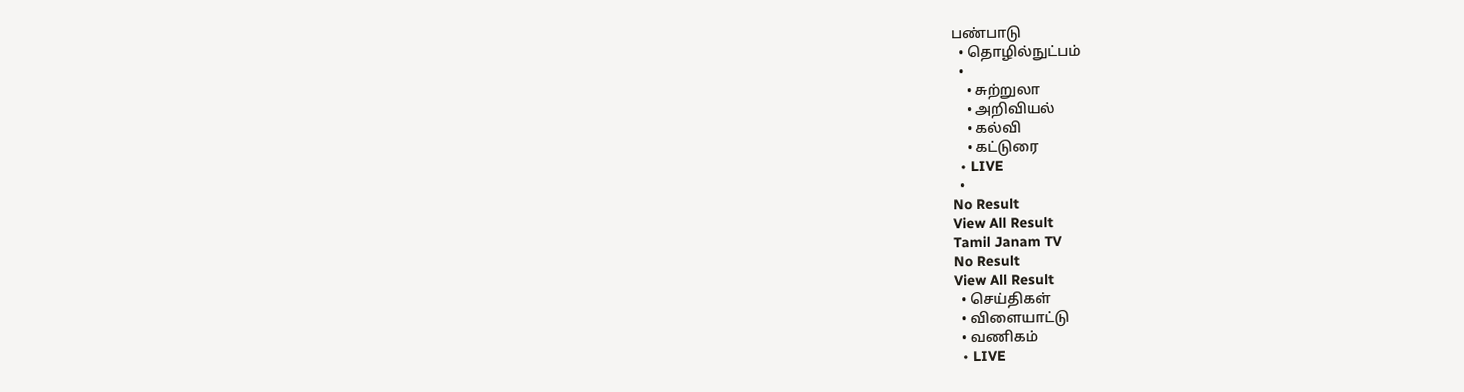பண்பாடு
  • தொழில்நுட்பம்
  •
    • சுற்றுலா
    • அறிவியல்
    • கல்வி
    • கட்டுரை
  • LIVE
  •
No Result
View All Result
Tamil Janam TV
No Result
View All Result
  • செய்திகள்
  • விளையாட்டு
  • வணிகம்
  • LIVE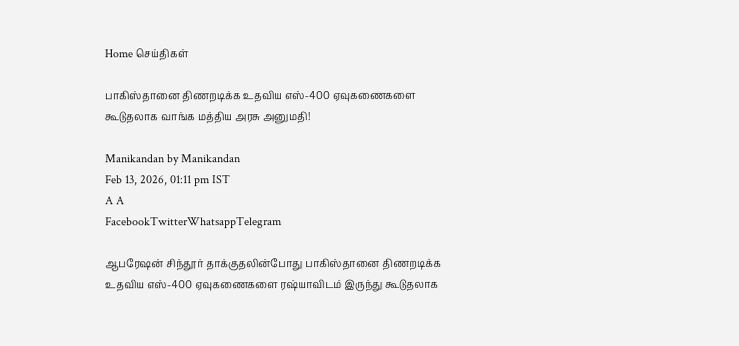Home செய்திகள்

பாகிஸ்தானை திணறடிக்க உதவிய எஸ்-400 ஏவுகணைகளை கூடுதலாக வாங்க மத்திய அரசு அனுமதி!

Manikandan by Manikandan
Feb 13, 2026, 01:11 pm IST
A A
FacebookTwitterWhatsappTelegram

ஆபரேஷன் சிந்தூர் தாக்குதலின்போது பாகிஸ்தானை திணறடிக்க உதவிய எஸ்-400 ஏவுகணைகளை ரஷ்யாவிடம் இருந்து கூடுதலாக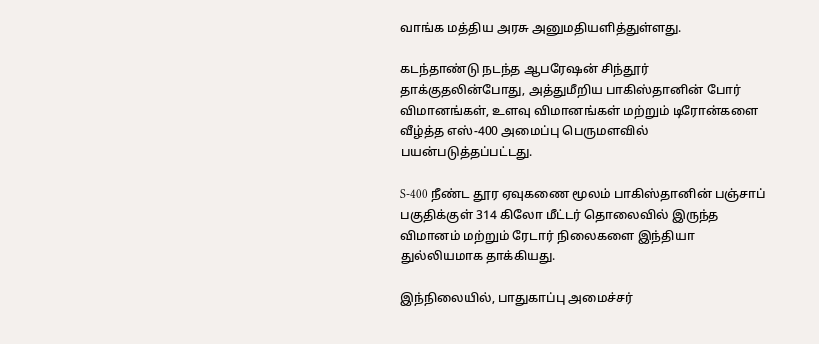வாங்க மத்திய அரசு அனுமதியளித்துள்ளது.

கடந்தாண்டு நடந்த ஆபரேஷன் சிந்தூர் தாக்குதலின்போது, அத்துமீறிய பாகிஸ்தானின் போர் விமானங்கள், உளவு விமானங்கள் மற்றும் டிரோன்களை வீழ்த்த எஸ்-400 அமைப்பு பெருமளவில் பயன்படுத்தப்பட்டது.

S-400 நீண்ட தூர ஏவுகணை மூலம் பாகிஸ்தானின் பஞ்சாப் பகுதிக்குள் 314 கிலோ மீட்டர் தொலைவில் இருந்த விமானம் மற்றும் ரேடார் நிலைகளை இந்தியா துல்லியமாக தாக்கியது.

இந்நிலையில், பாதுகாப்பு அமைச்சர்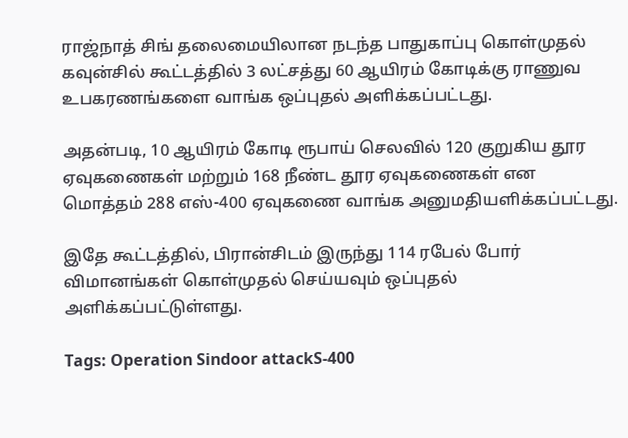ராஜ்நாத் சிங் தலைமையிலான நடந்த பாதுகாப்பு கொள்முதல் கவுன்சில் கூட்டத்தில் 3 லட்சத்து 60 ஆயிரம் கோடிக்கு ராணுவ உபகரணங்களை வாங்க ஒப்புதல் அளிக்கப்பட்டது.

அதன்படி, 10 ஆயிரம் கோடி ரூபாய் செலவில் 120 குறுகிய தூர ஏவுகணைகள் மற்றும் 168 நீண்ட தூர ஏவுகணைகள் என மொத்தம் 288 எஸ்-400 ஏவுகணை வாங்க அனுமதியளிக்கப்பட்டது.

இதே கூட்டத்தில், பிரான்சிடம் இருந்து 114 ரபேல் போர் விமானங்கள் கொள்முதல் செய்யவும் ஒப்புதல் அளிக்கப்பட்டுள்ளது.

Tags: Operation Sindoor attackS-400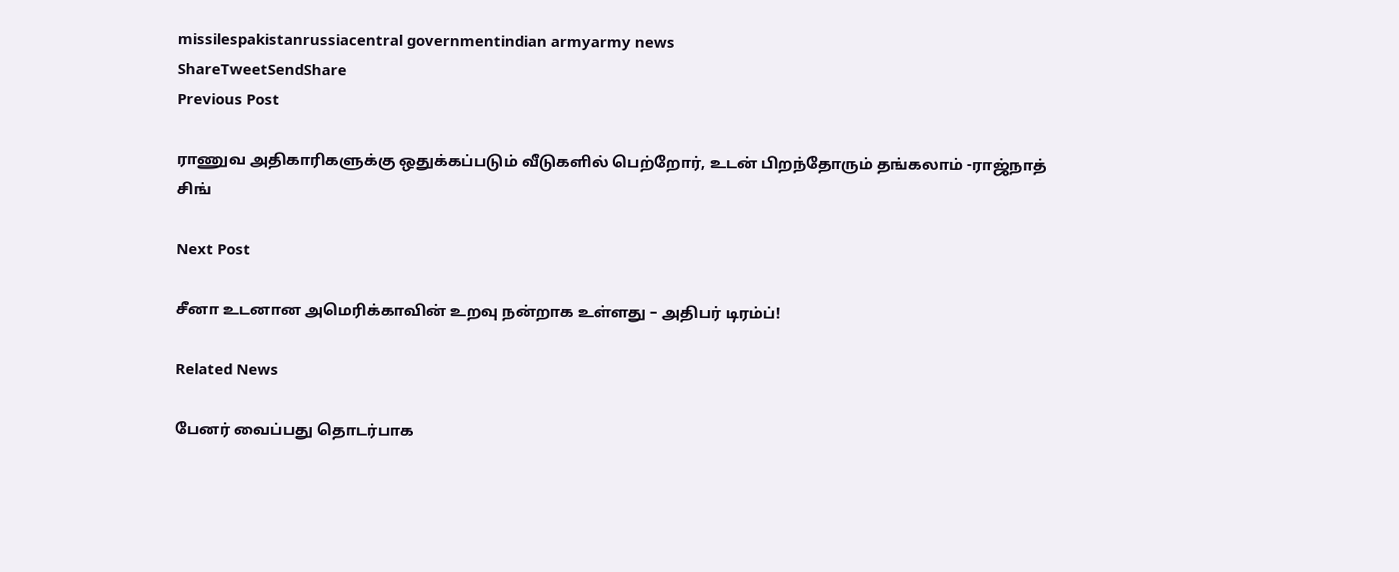missilespakistanrussiacentral governmentindian armyarmy news
ShareTweetSendShare
Previous Post

ராணுவ அதிகாரிகளுக்கு ஒதுக்கப்படும் வீடுகளில் பெற்றோர், உடன் பிறந்தோரும் தங்கலாம் -ராஜ்நாத் சிங்

Next Post

சீனா உடனான அமெரிக்காவின் உறவு நன்றாக உள்ளது – அதிபர் டிரம்ப்!

Related News

பேனர் வைப்பது தொடர்பாக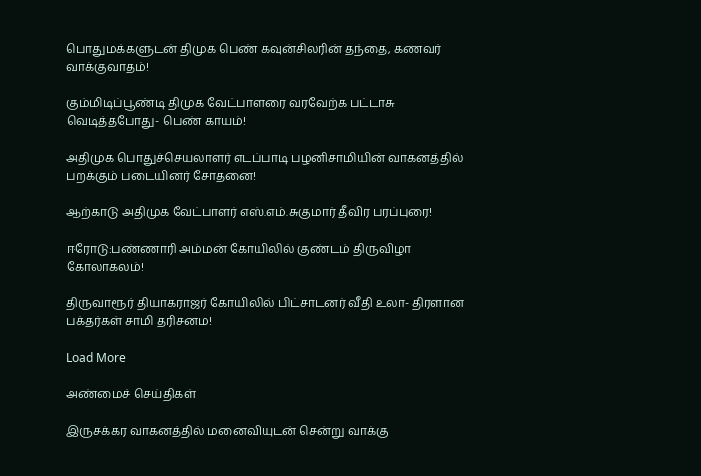பொதுமக்களுடன் திமுக பெண் கவுன்சிலரின் தந்தை, கணவர் வாக்குவாதம்!

கும்மிடிப்பூண்டி திமுக வேட்பாளரை வரவேற்க பட்டாசு வெடித்தபோது- பெண் காயம்!

அதிமுக பொதுச்செயலாளர் எடப்பாடி பழனிசாமியின் வாகனத்தில் பறக்கும் படையினர் சோதனை!

ஆற்காடு அதிமுக வேட்பாளர் எஸ்.எம்.சுகுமார் தீவிர பரப்புரை!

ஈரோடு:பண்ணாரி அம்மன் கோயிலில் குண்டம் திருவிழா கோலாகலம்!

திருவாரூர் தியாகராஜர் கோயிலில் பிட்சாடனர் வீதி உலா- திரளான பக்தர்கள் சாமி தரிசனம!

Load More

அண்மைச் செய்திகள்

இருசக்கர வாகனத்தில் மனைவியுடன் சென்று வாக்கு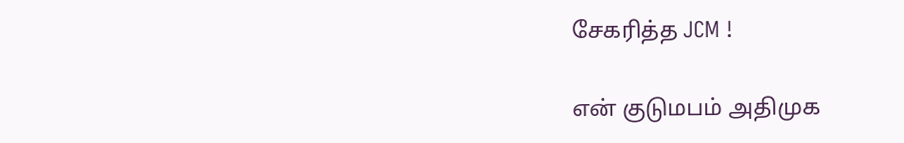சேகரித்த JCM !

என் குடுமபம் அதிமுக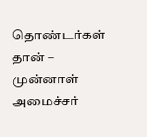தொண்டர்கள் தான் – முன்னாள் அமைச்சர்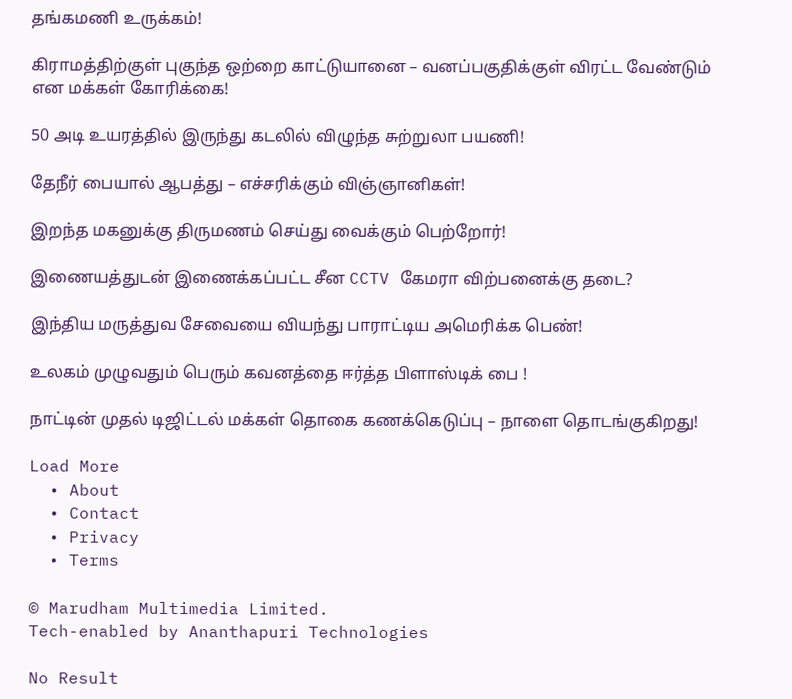தங்கமணி உருக்கம்!

கிராமத்திற்குள் புகுந்த ஒற்றை காட்டுயானை – வனப்பகுதிக்குள் விரட்ட வேண்டும் என மக்கள் கோரிக்கை!

50 அடி உயரத்தில் இருந்து கடலில் விழுந்த சுற்றுலா பயணி!

தேநீர் பையால் ஆபத்து – எச்சரிக்கும் விஞ்ஞானிகள்!

இறந்த மகனுக்கு திருமணம் செய்து வைக்கும் பெற்றோர்!

இணையத்துடன் இணைக்கப்பட்ட சீன CCTV கேமரா விற்பனைக்கு தடை?

இந்திய மருத்துவ சேவையை வியந்து பாராட்டிய அமெரிக்க பெண்!

உலகம் முழுவதும் பெரும் கவனத்தை ஈர்த்த பிளாஸ்டிக் பை !

நாட்டின் முதல் டிஜிட்டல் மக்கள் தொகை கணக்கெடுப்பு – நாளை தொடங்குகிறது!

Load More
  • About
  • Contact
  • Privacy
  • Terms

© Marudham Multimedia Limited.
Tech-enabled by Ananthapuri Technologies

No Result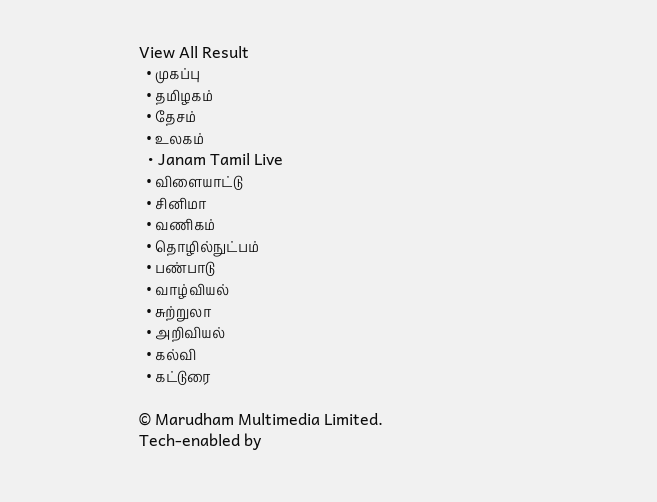View All Result
  • முகப்பு
  • தமிழகம்
  • தேசம்
  • உலகம்
  • Janam Tamil Live
  • விளையாட்டு
  • சினிமா
  • வணிகம்
  • தொழில்நுட்பம்
  • பண்பாடு
  • வாழ்வியல்
  • சுற்றுலா
  • அறிவியல்
  • கல்வி
  • கட்டுரை

© Marudham Multimedia Limited.
Tech-enabled by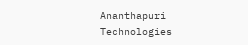Ananthapuri Technologies